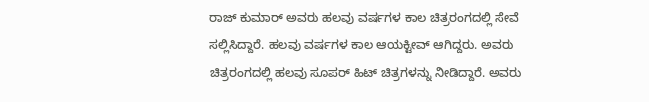ರಾಜ್ ಕುಮಾರ್ ಅವರು ಹಲವು ವರ್ಷಗಳ ಕಾಲ ಚಿತ್ರರಂಗದಲ್ಲಿ ಸೇವೆ ಸಲ್ಲಿಸಿದ್ದಾರೆ. ಹಲವು ವರ್ಷಗಳ ಕಾಲ ಆಯಕ್ಟೀವ್ ಆಗಿದ್ದರು. ಅವರು ಚಿತ್ರರಂಗದಲ್ಲಿ ಹಲವು ಸೂಪರ್ ಹಿಟ್ ಚಿತ್ರಗಳನ್ನು ನೀಡಿದ್ದಾರೆ. ಅವರು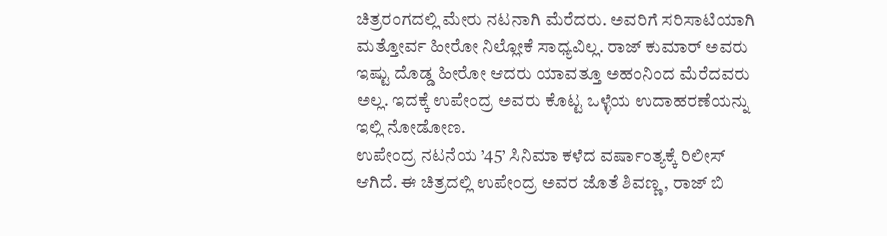ಚಿತ್ರರಂಗದಲ್ಲಿ ಮೇರು ನಟನಾಗಿ ಮೆರೆದರು. ಅವರಿಗೆ ಸರಿಸಾಟಿಯಾಗಿ ಮತ್ತೋರ್ವ ಹೀರೋ ನಿಲ್ಲೋಕೆ ಸಾಧ್ಯವಿಲ್ಲ. ರಾಜ್ ಕುಮಾರ್ ಅವರು ಇಷ್ಟು ದೊಡ್ಡ ಹೀರೋ ಆದರು ಯಾವತ್ತೂ ಅಹಂನಿಂದ ಮೆರೆದವರು ಅಲ್ಲ. ಇದಕ್ಕೆ ಉಪೇಂದ್ರ ಅವರು ಕೊಟ್ಟ ಒಳ್ಳೆಯ ಉದಾಹರಣೆಯನ್ನು ಇಲ್ಲಿ ನೋಡೋಣ.
ಉಪೇಂದ್ರ ನಟನೆಯ ’45’ ಸಿನಿಮಾ ಕಳೆದ ವರ್ಷಾಂತ್ಯಕ್ಕೆ ರಿಲೀಸ್ ಆಗಿದೆ. ಈ ಚಿತ್ರದಲ್ಲಿ ಉಪೇಂದ್ರ ಅವರ ಜೊತೆ ಶಿವಣ್ಣ, ರಾಜ್ ಬಿ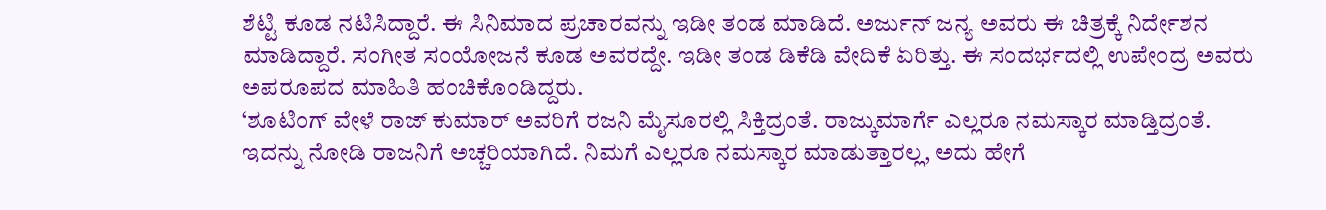ಶೆಟ್ಟಿ ಕೂಡ ನಟಿಸಿದ್ದಾರೆ. ಈ ಸಿನಿಮಾದ ಪ್ರಚಾರವನ್ನು ಇಡೀ ತಂಡ ಮಾಡಿದೆ. ಅರ್ಜುನ್ ಜನ್ಯ ಅವರು ಈ ಚಿತ್ರಕ್ಕೆ ನಿರ್ದೇಶನ ಮಾಡಿದ್ದಾರೆ. ಸಂಗೀತ ಸಂಯೋಜನೆ ಕೂಡ ಅವರದ್ದೇ. ಇಡೀ ತಂಡ ಡಿಕೆಡಿ ವೇದಿಕೆ ಏರಿತ್ತು. ಈ ಸಂದರ್ಭದಲ್ಲಿ ಉಪೇಂದ್ರ ಅವರು ಅಪರೂಪದ ಮಾಹಿತಿ ಹಂಚಿಕೊಂಡಿದ್ದರು.
‘ಶೂಟಿಂಗ್ ವೇಳೆ ರಾಜ್ ಕುಮಾರ್ ಅವರಿಗೆ ರಜನಿ ಮೈಸೂರಲ್ಲಿ ಸಿಕ್ತಿದ್ರಂತೆ. ರಾಜ್ಕುಮಾರ್ಗೆ ಎಲ್ಲರೂ ನಮಸ್ಕಾರ ಮಾಡ್ತಿದ್ರಂತೆ. ಇದನ್ನು ನೋಡಿ ರಾಜನಿಗೆ ಅಚ್ಚರಿಯಾಗಿದೆ. ನಿಮಗೆ ಎಲ್ಲರೂ ನಮಸ್ಕಾರ ಮಾಡುತ್ತಾರಲ್ಲ, ಅದು ಹೇಗೆ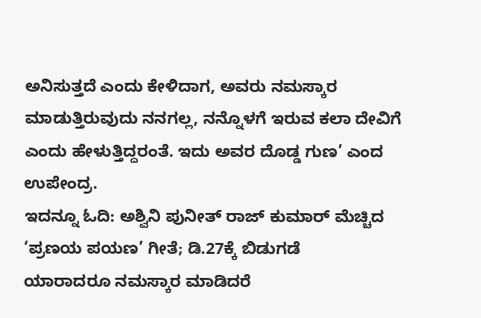ಅನಿಸುತ್ತದೆ ಎಂದು ಕೇಳಿದಾಗ, ಅವರು ನಮಸ್ಕಾರ ಮಾಡುತ್ತಿರುವುದು ನನಗಲ್ಲ, ನನ್ನೊಳಗೆ ಇರುವ ಕಲಾ ದೇವಿಗೆ ಎಂದು ಹೇಳುತ್ತಿದ್ದರಂತೆ. ಇದು ಅವರ ದೊಡ್ಡ ಗುಣ’ ಎಂದ ಉಪೇಂದ್ರ.
ಇದನ್ನೂ ಓದಿ: ಅಶ್ವಿನಿ ಪುನೀತ್ ರಾಜ್ ಕುಮಾರ್ ಮೆಚ್ಚಿದ ‘ಪ್ರಣಯ ಪಯಣ’ ಗೀತೆ; ಡಿ.27ಕ್ಕೆ ಬಿಡುಗಡೆ
ಯಾರಾದರೂ ನಮಸ್ಕಾರ ಮಾಡಿದರೆ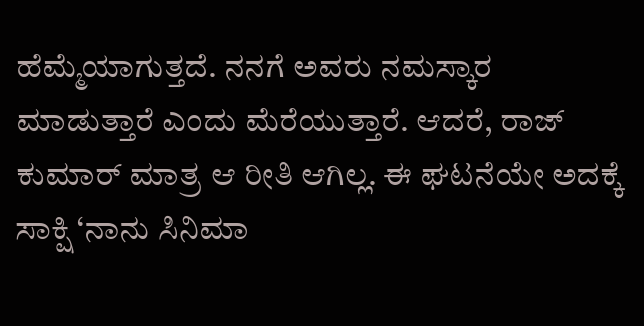ಹೆಮ್ಮೆಯಾಗುತ್ತದೆ. ನನಗೆ ಅವರು ನಮಸ್ಕಾರ ಮಾಡುತ್ತಾರೆ ಎಂದು ಮೆರೆಯುತ್ತಾರೆ. ಆದರೆ, ರಾಜ್ ಕುಮಾರ್ ಮಾತ್ರ ಆ ರೀತಿ ಆಗಿಲ್ಲ. ಈ ಘಟನೆಯೇ ಅದಕ್ಕೆ ಸಾಕ್ಷಿ ‘ನಾನು ಸಿನಿಮಾ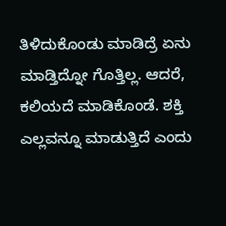ತಿಳಿದುಕೊಂಡು ಮಾಡಿದ್ರೆ ಏನು ಮಾಡ್ತಿದ್ನೋ ಗೊತ್ತಿಲ್ಲ. ಆದರೆ, ಕಲಿಯದೆ ಮಾಡಿಕೊಂಡೆ. ಶಕ್ತಿ ಎಲ್ಲವನ್ನೂ ಮಾಡುತ್ತಿದೆ ಎಂದು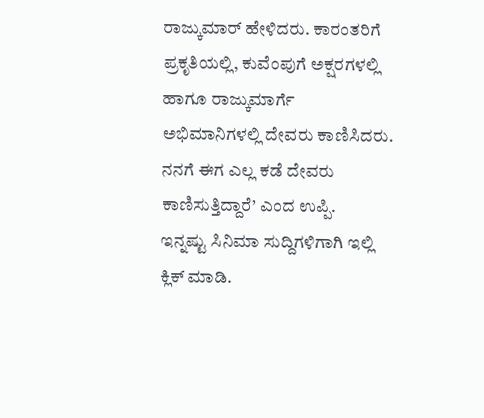ರಾಜ್ಕುಮಾರ್ ಹೇಳಿದರು. ಕಾರಂತರಿಗೆ ಪ್ರಕೃತಿಯಲ್ಲಿ, ಕುವೆಂಪುಗೆ ಅಕ್ಷರಗಳಲ್ಲಿ ಹಾಗೂ ರಾಜ್ಕುಮಾರ್ಗೆ ಅಭಿಮಾನಿಗಳಲ್ಲಿ ದೇವರು ಕಾಣಿಸಿದರು. ನನಗೆ ಈಗ ಎಲ್ಲ ಕಡೆ ದೇವರು ಕಾಣಿಸುತ್ತಿದ್ದಾರೆ’ ಎಂದ ಉಪ್ಪಿ.
ಇನ್ನಷ್ಟು ಸಿನಿಮಾ ಸುದ್ದಿಗಳಿಗಾಗಿ ಇಲ್ಲಿ ಕ್ಲಿಕ್ ಮಾಡಿ.